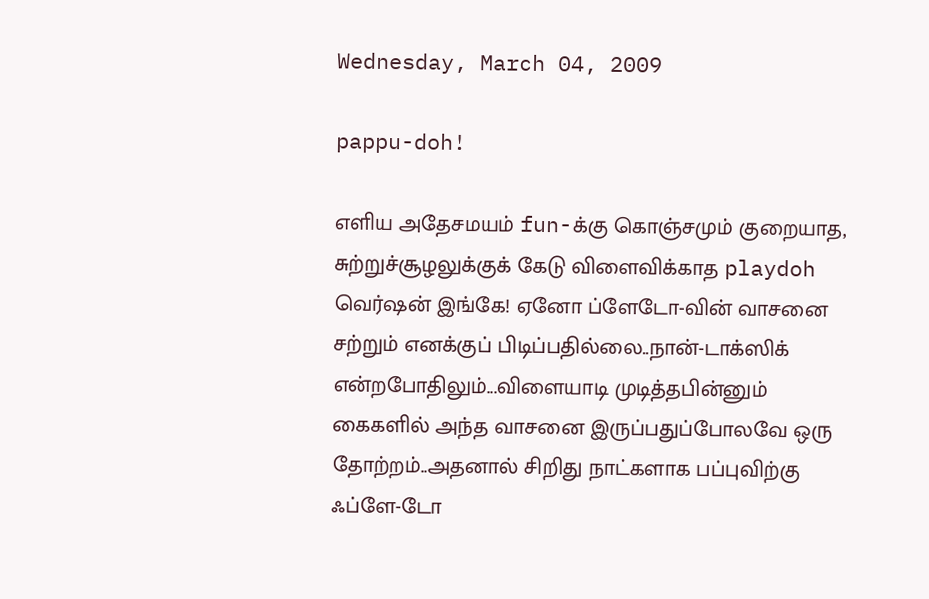Wednesday, March 04, 2009

pappu-doh!

எளிய அதேசமயம் fun-க்கு கொஞ்சமும் குறையாத, சுற்றுச்சூழலுக்குக் கேடு விளைவிக்காத playdoh வெர்ஷன் இங்கே! ஏனோ ப்ளேடோ-வின் வாசனை சற்றும் எனக்குப் பிடிப்பதில்லை..நான்-டாக்ஸிக் என்றபோதிலும்...விளையாடி முடித்தபின்னும் கைகளில் அந்த வாசனை இருப்பதுப்போலவே ஒரு தோற்றம்..அதனால் சிறிது நாட்களாக பப்புவிற்கு ஃப்ளே-டோ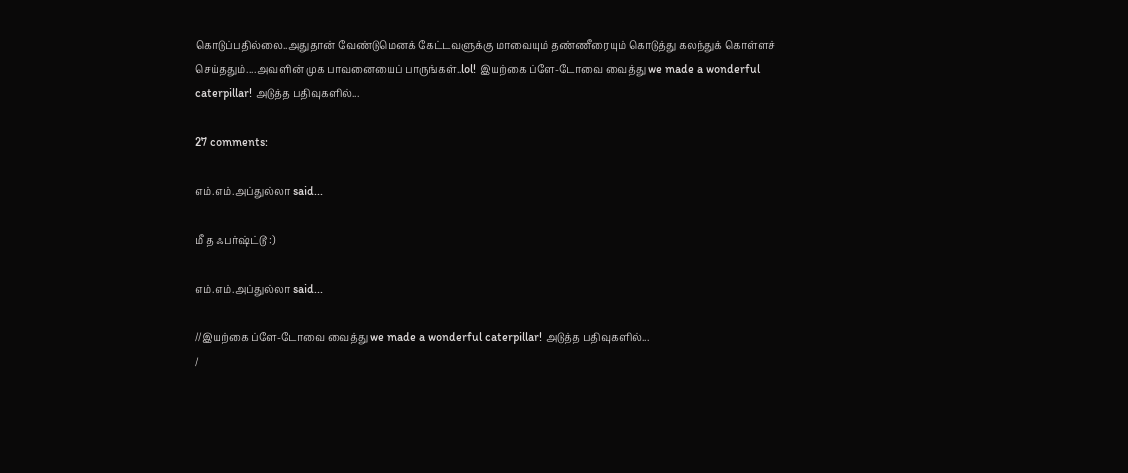கொடுப்பதில்லை..அதுதான் வேண்டுமெனக் கேட்டவளுக்கு மாவையும் தண்ணீரையும் கொடுத்து கலந்துக் கொள்ளச் செய்ததும்....அவளின் முக பாவனையைப் பாருங்கள்..lol! இயற்கை ப்ளே-டோவை வைத்து we made a wonderful caterpillar! அடுத்த பதிவுகளில்...

27 comments:

எம்.எம்.அப்துல்லா said...

மீ த ஃபர்ஷ்ட்டூ :)

எம்.எம்.அப்துல்லா said...

//இயற்கை ப்ளே-டோவை வைத்து we made a wonderful caterpillar! அடுத்த பதிவுகளில்...
/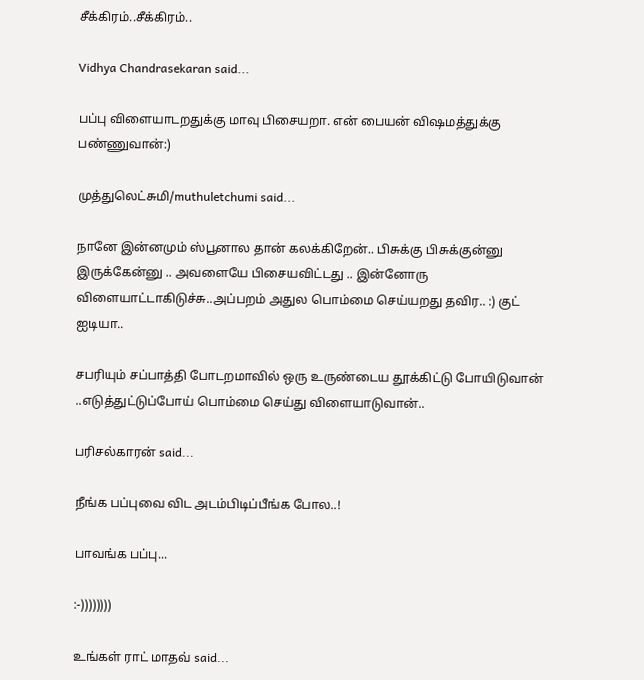சீக்கிரம்..சீக்கிரம்..

Vidhya Chandrasekaran said...

பப்பு விளையாடறதுக்கு மாவு பிசையறா. என் பையன் விஷமத்துக்கு பண்ணுவான்:)

முத்துலெட்சுமி/muthuletchumi said...

நானே இன்னமும் ஸ்பூனால தான் கலக்கிறேன்.. பிசுக்கு பிசுக்குன்னு இருக்கேன்னு .. அவளையே பிசையவிட்டது .. இன்னோரு விளையாட்டாகிடுச்சு..அப்பறம் அதுல பொம்மை செய்யறது தவிர.. :) குட் ஐடியா..

சபரியும் சப்பாத்தி போடறமாவில் ஒரு உருண்டைய தூக்கிட்டு போயிடுவான் ..எடுத்துட்டுப்போய் பொம்மை செய்து விளையாடுவான்..

பரிசல்காரன் said...

நீங்க பப்புவை விட அடம்பிடிப்பீங்க போல..!

பாவங்க பப்பு...

:-))))))))

உங்கள் ராட் மாதவ் said...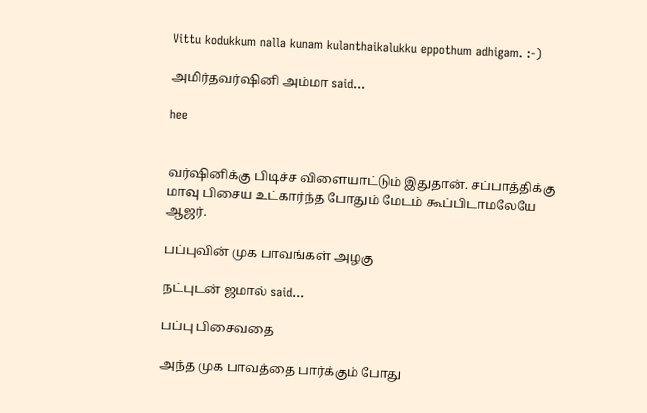Vittu kodukkum nalla kunam kulanthaikalukku eppothum adhigam. :-)

அமிர்தவர்ஷினி அம்மா said...

hee


வர்ஷினிக்கு பிடிச்ச விளையாட்டும் இதுதான். சப்பாத்திக்கு மாவு பிசைய உட்கார்ந்த போதும் மேடம் கூப்பிடாமலேயே ஆஜர்.

பப்புவின் முக பாவங்கள் அழகு

நட்புடன் ஜமால் said...

பப்பு பிசைவதை

அந்த முக பாவத்தை பார்க்கும் போது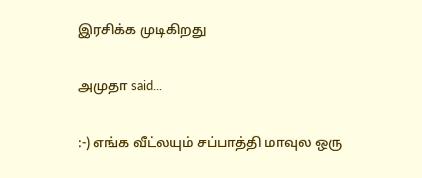இரசிக்க முடிகிறது

அமுதா said...

:-) எங்க வீட்லயும் சப்பாத்தி மாவுல ஒரு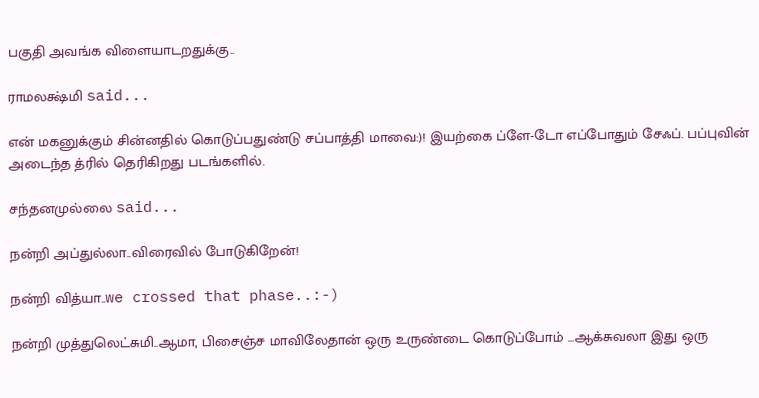பகுதி அவங்க விளையாடறதுக்கு..

ராமலக்ஷ்மி said...

என் மகனுக்கும் சின்னதில் கொடுப்பதுண்டு சப்பாத்தி மாவை:)! இயற்கை ப்ளே-டோ எப்போதும் சேஃப். பப்புவின் அடைந்த த்ரில் தெரிகிறது படங்களில்.

சந்தனமுல்லை said...

நன்றி அப்துல்லா..விரைவில் போடுகிறேன்!

நன்றி வித்யா..we crossed that phase..:-)

நன்றி முத்துலெட்சுமி..ஆமா, பிசைஞ்ச மாவிலேதான் ஒரு உருண்டை கொடுப்போம் ...ஆக்சுவலா இது ஒரு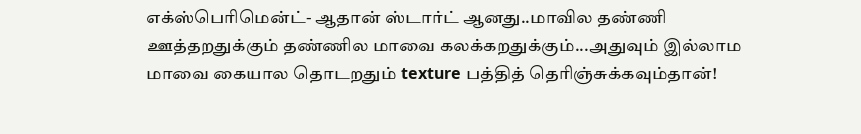எக்ஸ்பெரிமென்ட்- ஆதான் ஸ்டார்ட் ஆனது..மாவில தண்ணி ஊத்தறதுக்கும் தண்ணில மாவை கலக்கறதுக்கும்...அதுவும் இல்லாம மாவை கையால தொடறதும் texture பத்தித் தெரிஞ்சுக்கவும்தான்!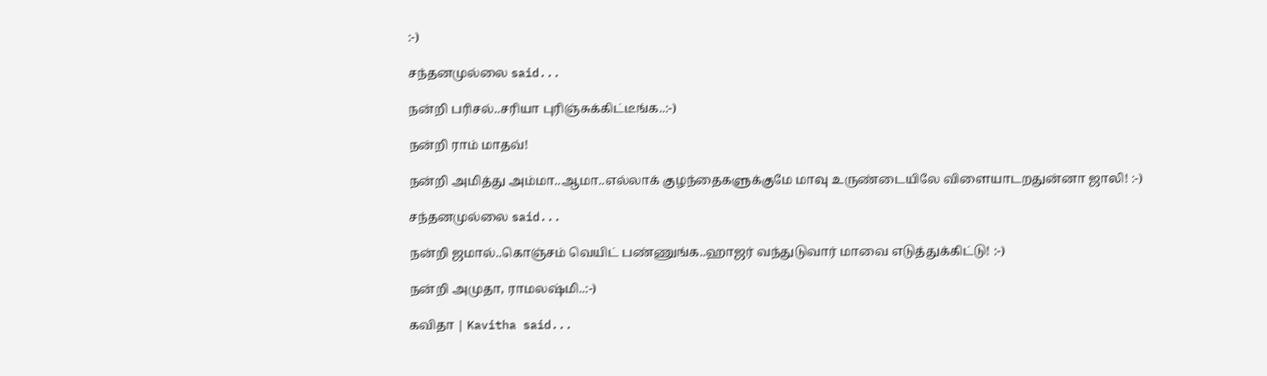:-)

சந்தனமுல்லை said...

நன்றி பரிசல்..சரியா புரிஞ்சுக்கிட்டீங்க..:-)

நன்றி ராம் மாதவ்!

நன்றி அமித்து அம்மா..ஆமா..எல்லாக் குழந்தைகளுக்குமே மாவு உருண்டையிலே விளையாடறதுன்னா ஜாலி! :-)

சந்தனமுல்லை said...

நன்றி ஜமால்..கொஞ்சம் வெயிட் பண்ணுங்க..ஹாஜர் வந்துடுவார் மாவை எடுத்துக்கிட்டு! :-)

நன்றி அமுதா, ராமலஷ்மி..:-)

கவிதா | Kavitha said...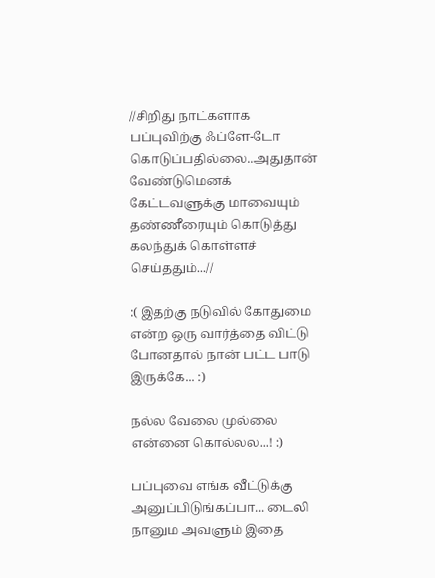//சிறிது நாட்களாக பப்புவிற்கு ஃப்ளே-டோ கொடுப்பதில்லை..அதுதான் வேண்டுமெனக் கேட்டவளுக்கு மாவையும் தண்ணீரையும் கொடுத்து கலந்துக் கொள்ளச் செய்ததும்...//

:( இதற்கு நடுவில் கோதுமை என்ற ஒரு வார்த்தை விட்டு போனதால் நான் பட்ட பாடு இருக்கே... :)

நல்ல வேலை முல்லை என்னை கொல்லல...! :)

பப்புவை எங்க வீட்டுக்கு அனுப்பிடுங்கப்பா... டைலி நானும அவளும் இதை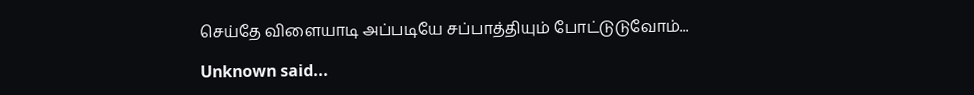செய்தே விளையாடி அப்படியே சப்பாத்தியும் போட்டுடுவோம்...

Unknown said...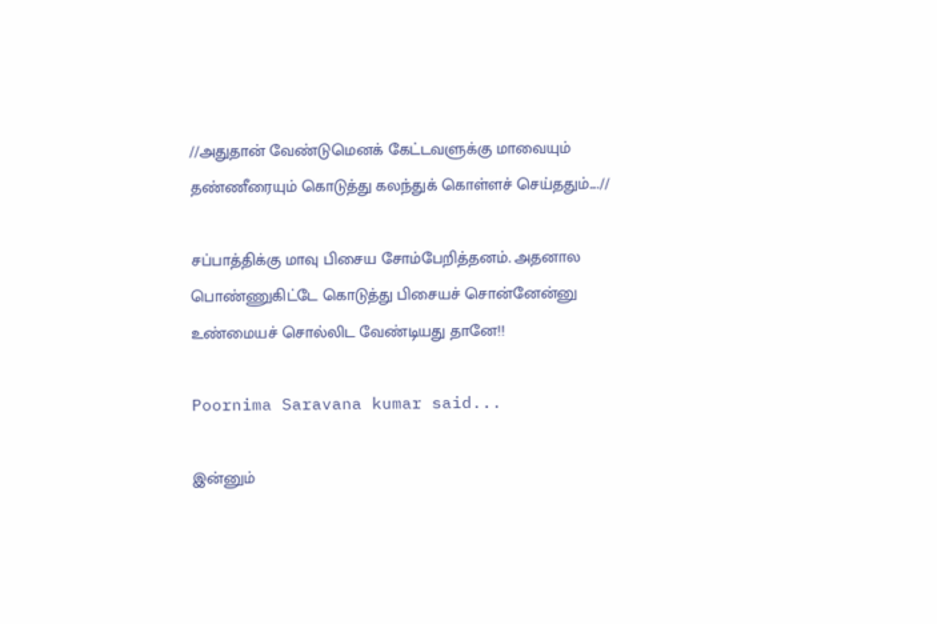//அதுதான் வேண்டுமெனக் கேட்டவளுக்கு மாவையும் தண்ணீரையும் கொடுத்து கலந்துக் கொள்ளச் செய்ததும்....//

சப்பாத்திக்கு மாவு பிசைய சோம்பேறித்தனம். அதனால பொண்ணுகிட்டே கொடுத்து பிசையச் சொன்னேன்னு உண்மையச் சொல்லிட வேண்டியது தானே!!

Poornima Saravana kumar said...

இன்னும்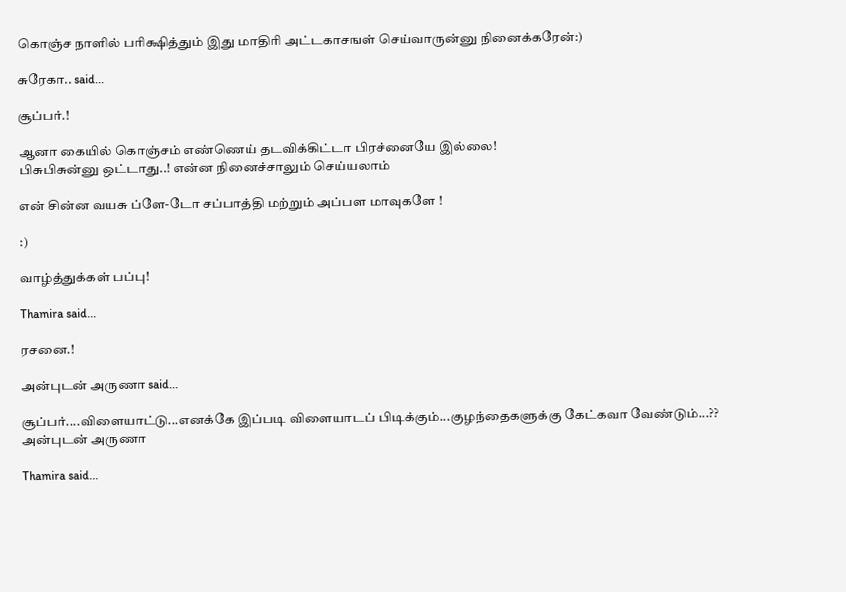கொஞ்ச நாளில் பரிக்ஷித்தும் இது மாதிரி அட்டகாசஙள் செய்வாருன்னு நினைக்கரேன்:)

சுரேகா.. said...

சூப்பர்.!

ஆனா கையில் கொஞ்சம் எண்ணெய் தடவிக்கிட்டா பிரச்னையே இல்லை!
பிசுபிசுன்னு ஒட்டாது..! என்ன நினைச்சாலும் செய்யலாம்

என் சின்ன வயசு ப்ளே-டோ சப்பாத்தி மற்றும் அப்பள மாவுகளே !

:)

வாழ்த்துக்கள் பப்பு!

Thamira said...

ர‌ச‌னை.!

அன்புடன் அருணா said...

சூப்பர்....விளையாட்டு...எனக்கே இப்படி விளையாடப் பிடிக்கும்...குழந்தைகளுக்கு கேட்கவா வேண்டும்...??
அன்புடன் அருணா

Thamira said...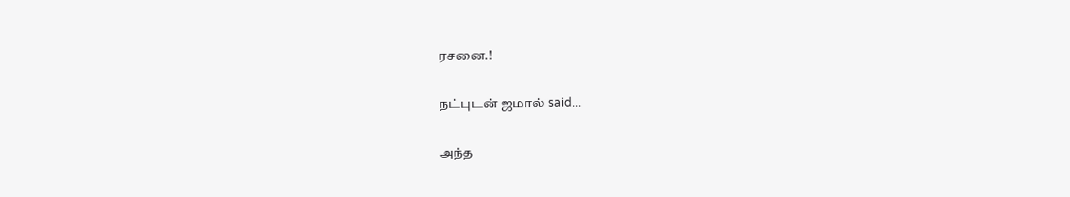ர‌ச‌னை.!

நட்புடன் ஜமால் said...

அந்த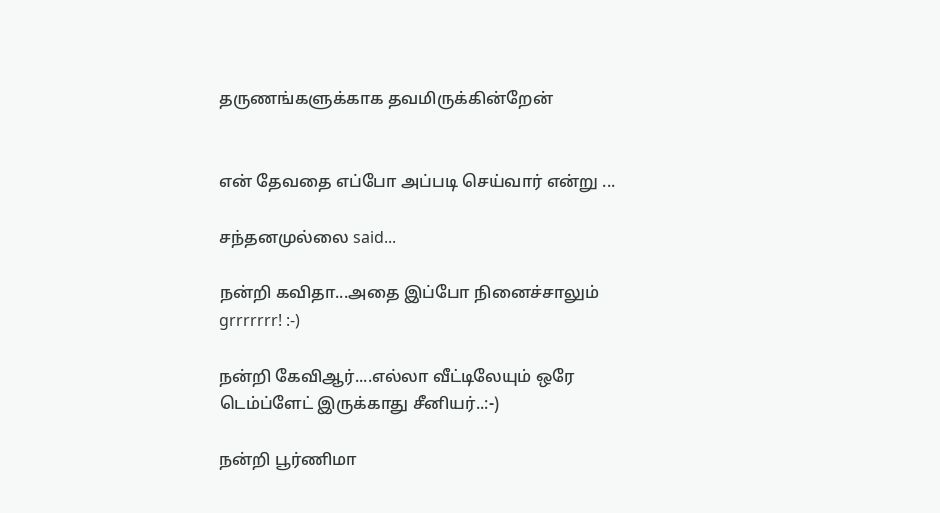தருணங்களுக்காக தவமிருக்கின்றேன்


என் தேவதை எப்போ அப்படி செய்வார் என்று ...

சந்தனமுல்லை said...

நன்றி கவிதா...அதை இப்போ நினைச்சாலும் grrrrrrr! :-)

நன்றி கேவிஆர்....எல்லா வீட்டிலேயும் ஒரே டெம்ப்ளேட் இருக்காது சீனியர்..:-)

நன்றி பூர்ணிமா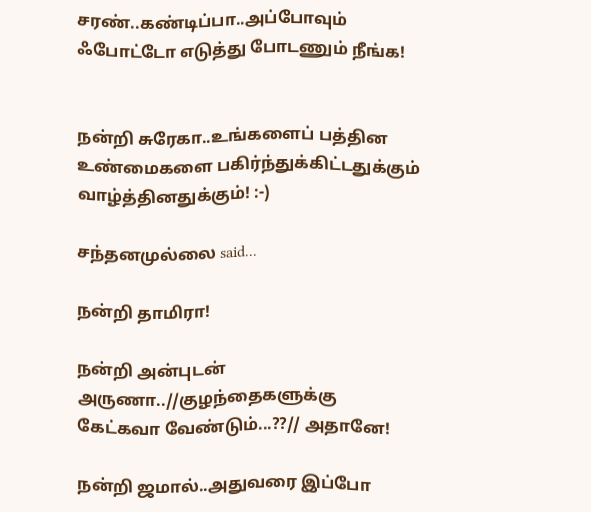சரண்..கண்டிப்பா..அப்போவும் ஃபோட்டோ எடுத்து போடணும் நீங்க!


நன்றி சுரேகா..உங்களைப் பத்தின உண்மைகளை பகிர்ந்துக்கிட்டதுக்கும் வாழ்த்தினதுக்கும்! :-)

சந்தனமுல்லை said...

நன்றி தாமிரா!

நன்றி அன்புடன் அருணா..//குழந்தைகளுக்கு கேட்கவா வேண்டும்...??// அதானே!

நன்றி ஜமால்..அதுவரை இப்போ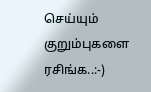செய்யும் குறும்புகளை ரசிங்க..:-)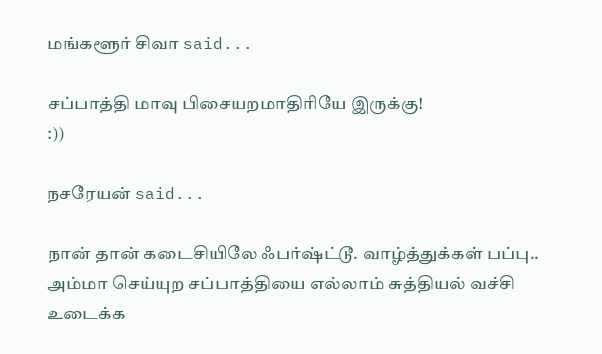மங்களூர் சிவா said...

சப்பாத்தி மாவு பிசையறமாதிரியே இருக்கு!
:))

நசரேயன் said...

நான் தான் கடைசியிலே ஃபர்ஷ்ட்டூ. வாழ்த்துக்கள் பப்பு..
அம்மா செய்யுற சப்பாத்தியை எல்லாம் சுத்தியல் வச்சி உடைக்க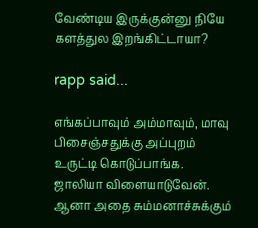வேண்டிய இருக்குன்னு நியே களத்துல இறங்கிட்டாயா?

rapp said...

எங்கப்பாவும் அம்மாவும், மாவு பிசைஞ்சதுக்கு அப்புறம் உருட்டி கொடுப்பாங்க. ஜாலியா விளையாடுவேன். ஆனா அதை சும்மனாச்சுக்கும்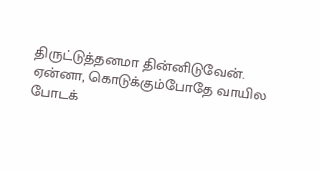திருட்டுத்தனமா தின்னிடுவேன். ஏன்னா, கொடுக்கும்போதே வாயில போடக்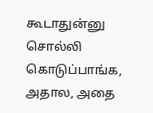கூடாதுன்னு சொல்லி கொடுப்பாங்க, அதால, அதை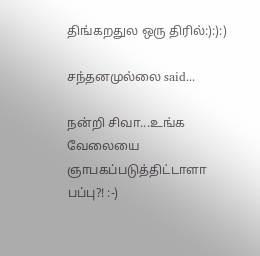திங்கறதுல ஒரு திரில்:):):)

சந்தனமுல்லை said...

நன்றி சிவா...உங்க வேலையை ஞாபகப்படுத்திட்டாளா பப்பு?! :-)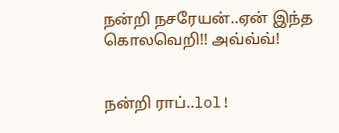நன்றி நசரேயன்..ஏன் இந்த கொலவெறி!! அவ்வ்வ்!


நன்றி ராப்..lol!